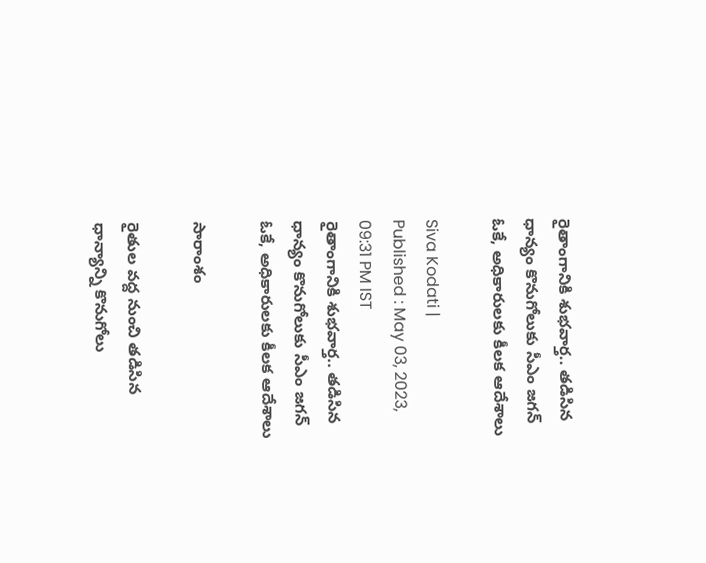రైతాంగానికి శుభవార్త.. తడిసిన ధాన్యం కొనుగోలుకు సీఎం జగన్ ఓకే, అధికారులకు కీలక ఆదేశాలు

Siva Kodati |
Published : May 03, 2023, 09:31 PM IST
రైతాంగానికి శుభవార్త.. తడిసిన ధాన్యం కొనుగోలుకు సీఎం జగన్ ఓకే, అధికారులకు కీలక ఆదేశాలు

సారాంశం

రైతుల వద్ద నుంచి తడిసిన ధాన్యాన్ని కొనుగోలు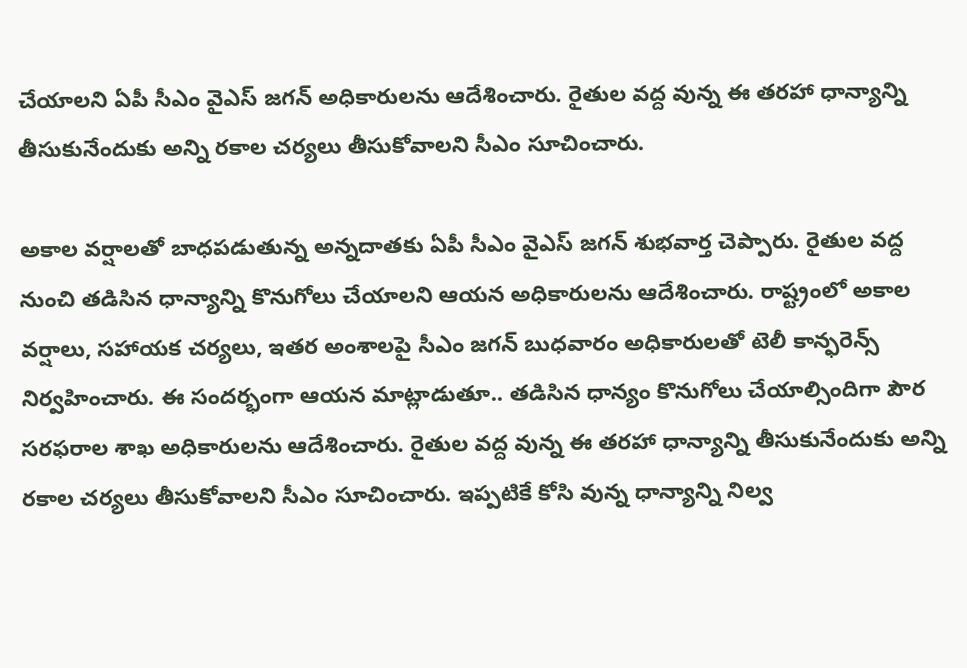చేయాలని ఏపీ సీఎం వైఎస్ జగన్ అధికారులను ఆదేశించారు. రైతుల వద్ద వున్న ఈ తరహా ధాన్యాన్ని తీసుకునేందుకు అన్ని రకాల చర్యలు తీసుకోవాలని సీఎం సూచించారు.

అకాల వర్షాలతో బాధపడుతున్న అన్నదాతకు ఏపీ సీఎం వైఎస్ జగన్ శుభవార్త చెప్పారు. రైతుల వద్ద నుంచి తడిసిన ధాన్యాన్ని కొనుగోలు చేయాలని ఆయన అధికారులను ఆదేశించారు. రాష్ట్రంలో అకాల వర్షాలు, సహాయక చర్యలు, ఇతర అంశాలపై సీఎం జగన్ బుధవారం అధికారులతో టెలీ కాన్ఫరెన్స్ నిర్వహించారు. ఈ సందర్భంగా ఆయన మాట్లాడుతూ.. తడిసిన ధాన్యం కొనుగోలు చేయాల్సిందిగా పౌర సరఫరాల శాఖ అధికారులను ఆదేశించారు. రైతుల వద్ద వున్న ఈ తరహా ధాన్యాన్ని తీసుకునేందుకు అన్ని రకాల చర్యలు తీసుకోవాలని సీఎం సూచించారు. ఇప్పటికే కోసి వున్న ధాన్యాన్ని నిల్వ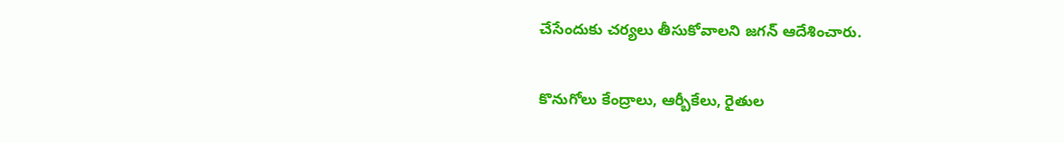చేసేందుకు చర్యలు తీసుకోవాలని జగన్ ఆదేశించారు.

కొనుగోలు కేంద్రాలు, ఆర్బీకేలు, రైతుల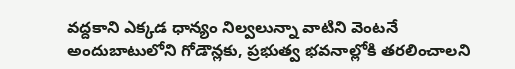వద్దకాని ఎక్కడ ధాన్యం నిల్వలున్నా వాటిని వెంటనే అందుబాటులోని గోడౌన్లకు, ప్రభుత్వ భవనాల్లోకి తరలించాలని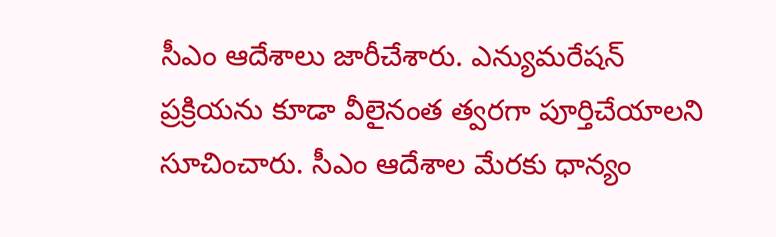సీఎం ఆదేశాలు జారీచేశారు. ఎన్యుమరేషన్‌  ప్రక్రియను కూడా వీలైనంత త్వరగా పూర్తిచేయాలని సూచించారు. సీఎం ఆదేశాల మేరకు ధాన్యం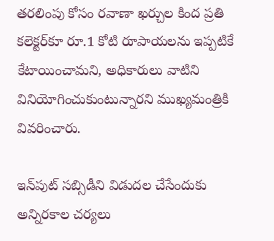తరలింపు కోసం రవాణా ఖర్చుల కింద ప్రతి కలెక్టర్‌కూ రూ.1 కోటి రూపాయలను ఇప్పటికే కేటాయించామని, అధికారులు వాటిని వినియోగించుకుంటున్నారని ముఖ్యమంత్రికి వివరించారు.

ఇన్‌పుట్‌ సబ్సిడీని విడుదల చేసేందుకు అన్నిరకాల చర్యలు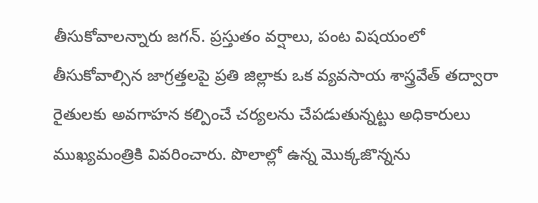తీసుకోవాలన్నారు జగన్. ప్రస్తుతం వర్షాలు, పంట విషయంలో తీసుకోవాల్సిన జాగ్రత్తలపై ప్రతి జిల్లాకు ఒక వ్యవసాయ శాస్త్రవేత్ తద్వారా రైతులకు అవగాహన కల్పించే చర్యలను చేపడుతున్నట్టు అధికారులు ముఖ్యమంత్రికి వివరించారు. పొలాల్లో ఉన్న మొక్కజొన్నను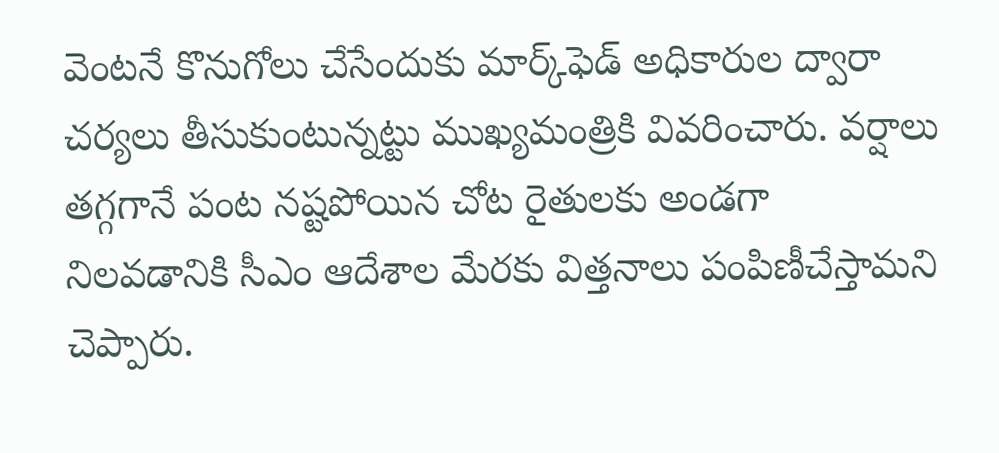వెంటనే కొనుగోలు చేసేందుకు మార్క్‌ఫెడ్‌ అధికారుల ద్వారా చర్యలు తీసుకుంటున్నట్టు ముఖ్యమంత్రికి వివరించారు. వర్షాలు తగ్గగానే పంట నష్టపోయిన చోట రైతులకు అండగా నిలవడానికి సీఎం ఆదేశాల మేరకు విత్తనాలు పంపిణీచేస్తామని చెప్పారు.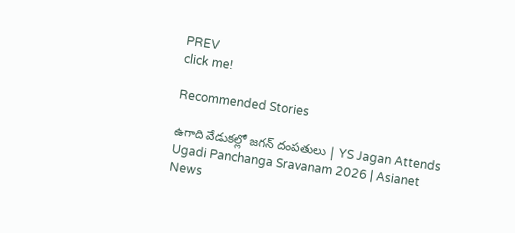PREV
click me!

Recommended Stories

ఉగాది వేడుకల్లో జగన్ దంపతులు | YS Jagan Attends Ugadi Panchanga Sravanam 2026 | Asianet News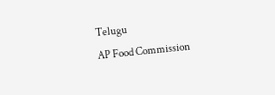Telugu
AP Food Commission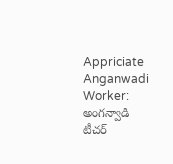Appriciate Anganwadi Worker: అంగన్వాడి టీచర్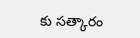కు సత్కారం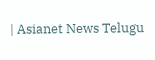| Asianet News Telugu